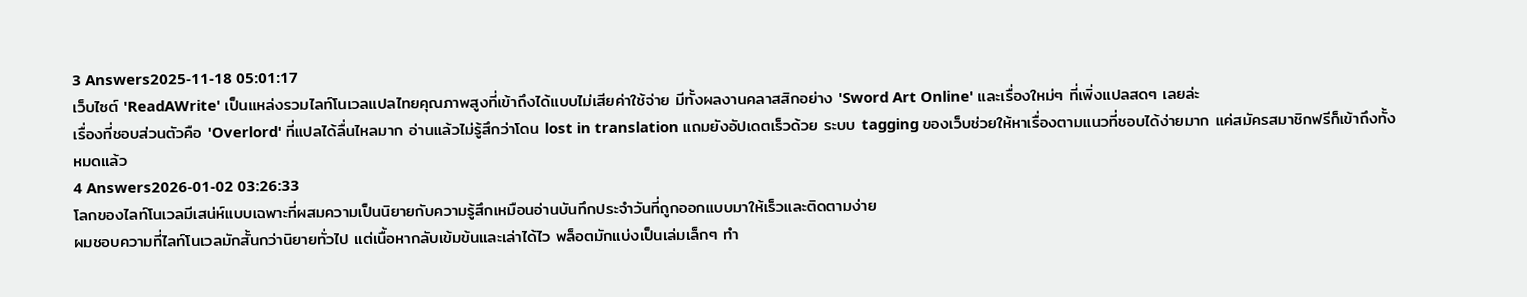3 Answers2025-11-18 05:01:17
เว็บไซต์ 'ReadAWrite' เป็นแหล่งรวมไลท์โนเวลแปลไทยคุณภาพสูงที่เข้าถึงได้แบบไม่เสียค่าใช้จ่าย มีทั้งผลงานคลาสสิกอย่าง 'Sword Art Online' และเรื่องใหม่ๆ ที่เพิ่งแปลสดๆ เลยล่ะ
เรื่องที่ชอบส่วนตัวคือ 'Overlord' ที่แปลได้ลื่นไหลมาก อ่านแล้วไม่รู้สึกว่าโดน lost in translation แถมยังอัปเดตเร็วด้วย ระบบ tagging ของเว็บช่วยให้หาเรื่องตามแนวที่ชอบได้ง่ายมาก แค่สมัครสมาชิกฟรีก็เข้าถึงทั้งหมดแล้ว
4 Answers2026-01-02 03:26:33
โลกของไลท์โนเวลมีเสน่ห์แบบเฉพาะที่ผสมความเป็นนิยายกับความรู้สึกเหมือนอ่านบันทึกประจำวันที่ถูกออกแบบมาให้เร็วและติดตามง่าย
ผมชอบความที่ไลท์โนเวลมักสั้นกว่านิยายทั่วไป แต่เนื้อหากลับเข้มข้นและเล่าได้ไว พล็อตมักแบ่งเป็นเล่มเล็กๆ ทำ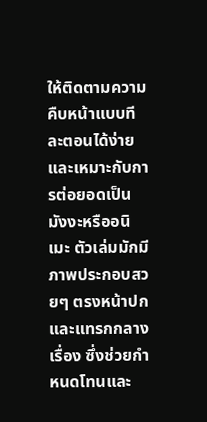ให้ติดตามความคืบหน้าแบบทีละตอนได้ง่ายและเหมาะกับการต่อยอดเป็นมังงะหรืออนิเมะ ตัวเล่มมักมีภาพประกอบสวยๆ ตรงหน้าปกและแทรกกลางเรื่อง ซึ่งช่วยกำหนดโทนและ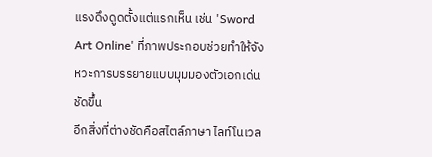แรงดึงดูดตั้งแต่แรกเห็น เช่น 'Sword Art Online' ที่ภาพประกอบช่วยทำให้จังหวะการบรรยายแบบมุมมองตัวเอกเด่นชัดขึ้น
อีกสิ่งที่ต่างชัดคือสไตล์ภาษา ไลท์โนเวล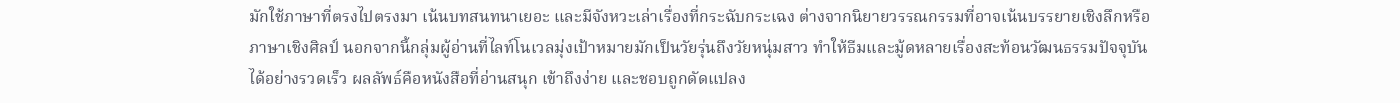มักใช้ภาษาที่ตรงไปตรงมา เน้นบทสนทนาเยอะ และมีจังหวะเล่าเรื่องที่กระฉับกระเฉง ต่างจากนิยายวรรณกรรมที่อาจเน้นบรรยายเชิงลึกหรือภาษาเชิงศิลป์ นอกจากนี้กลุ่มผู้อ่านที่ไลท์โนเวลมุ่งเป้าหมายมักเป็นวัยรุ่นถึงวัยหนุ่มสาว ทำให้ธีมและมู้ดหลายเรื่องสะท้อนวัฒนธรรมปัจจุบันได้อย่างรวดเร็ว ผลลัพธ์คือหนังสือที่อ่านสนุก เข้าถึงง่าย และชอบถูกดัดแปลง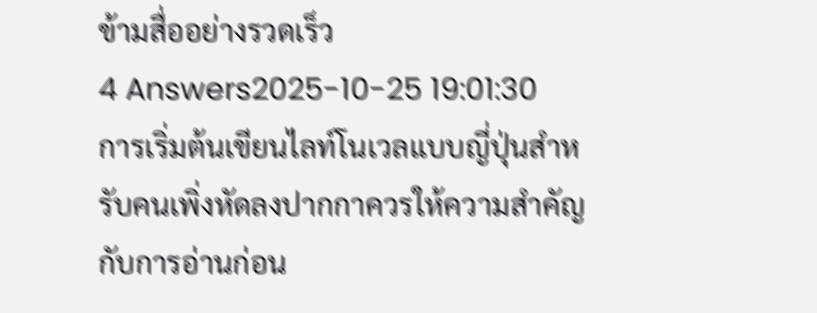ข้ามสื่ออย่างรวดเร็ว
4 Answers2025-10-25 19:01:30
การเริ่มต้นเขียนไลท์โนเวลแบบญี่ปุ่นสำหรับคนเพิ่งหัดลงปากกาควรให้ความสำคัญกับการอ่านก่อน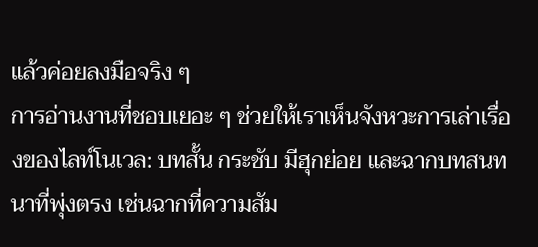แล้วค่อยลงมือจริง ๆ
การอ่านงานที่ชอบเยอะ ๆ ช่วยให้เราเห็นจังหวะการเล่าเรื่องของไลท์โนเวล: บทสั้น กระชับ มีฮุกย่อย และฉากบทสนทนาที่พุ่งตรง เช่นฉากที่ความสัม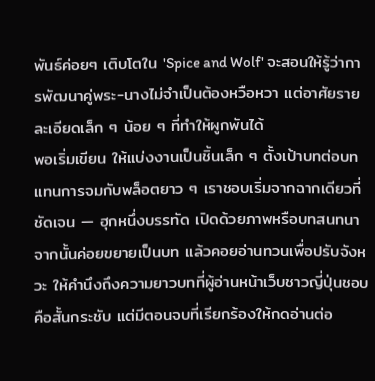พันธ์ค่อยๆ เติบโตใน 'Spice and Wolf' จะสอนให้รู้ว่าการพัฒนาคู่พระ-นางไม่จำเป็นต้องหวือหวา แต่อาศัยรายละเอียดเล็ก ๆ น้อย ๆ ที่ทำให้ผูกพันได้
พอเริ่มเขียน ให้แบ่งงานเป็นชิ้นเล็ก ๆ ตั้งเป้าบทต่อบทแทนการจมกับพล็อตยาว ๆ เราชอบเริ่มจากฉากเดียวที่ชัดเจน — ฮุกหนึ่งบรรทัด เปิดด้วยภาพหรือบทสนทนา จากนั้นค่อยขยายเป็นบท แล้วคอยอ่านทวนเพื่อปรับจังหวะ ให้คำนึงถึงความยาวบทที่ผู้อ่านหน้าเว็บชาวญี่ปุ่นชอบคือสั้นกระชับ แต่มีตอนจบที่เรียกร้องให้กดอ่านต่อ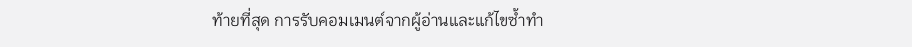ท้ายที่สุด การรับคอมเมนต์จากผู้อ่านและแก้ไขซ้ำทำ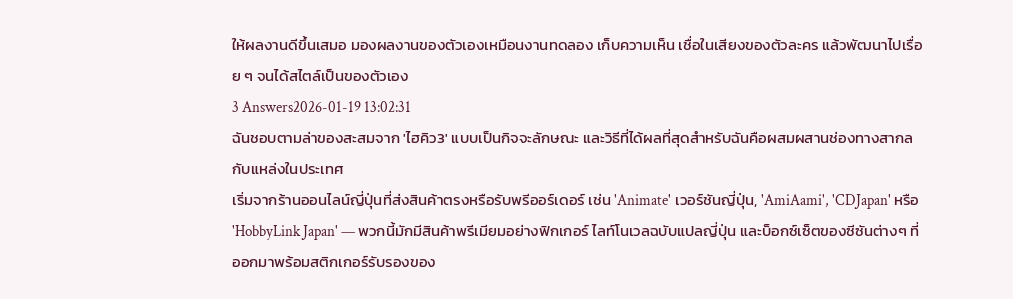ให้ผลงานดีขึ้นเสมอ มองผลงานของตัวเองเหมือนงานทดลอง เก็บความเห็น เชื่อในเสียงของตัวละคร แล้วพัฒนาไปเรื่อย ๆ จนได้สไตล์เป็นของตัวเอง
3 Answers2026-01-19 13:02:31
ฉันชอบตามล่าของสะสมจาก 'ไฮคิว3' แบบเป็นกิจจะลักษณะ และวิธีที่ได้ผลที่สุดสำหรับฉันคือผสมผสานช่องทางสากลกับแหล่งในประเทศ
เริ่มจากร้านออนไลน์ญี่ปุ่นที่ส่งสินค้าตรงหรือรับพรีออร์เดอร์ เช่น 'Animate' เวอร์ชันญี่ปุ่น, 'AmiAami', 'CDJapan' หรือ 'HobbyLink Japan' — พวกนี้มักมีสินค้าพรีเมียมอย่างฟิกเกอร์ ไลท์โนเวลฉบับแปลญี่ปุ่น และบ็อกซ์เซ็ตของซีซันต่างๆ ที่ออกมาพร้อมสติกเกอร์รับรองของ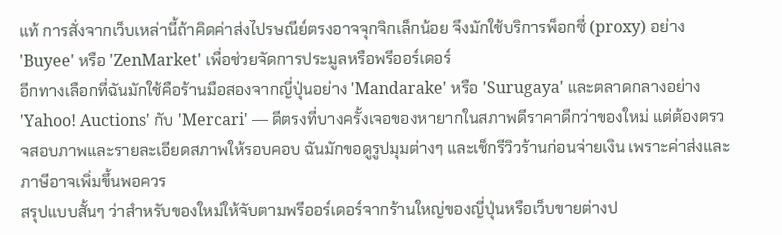แท้ การสั่งจากเว็บเหล่านี้ถ้าคิดค่าส่งไปรษณีย์ตรงอาจจุกจิกเล็กน้อย จึงมักใช้บริการพ็อกซี่ (proxy) อย่าง 'Buyee' หรือ 'ZenMarket' เพื่อช่วยจัดการประมูลหรือพรีออร์เดอร์
อีกทางเลือกที่ฉันมักใช้คือร้านมือสองจากญี่ปุ่นอย่าง 'Mandarake' หรือ 'Surugaya' และตลาดกลางอย่าง 'Yahoo! Auctions' กับ 'Mercari' — ดีตรงที่บางครั้งเจอของหายากในสภาพดีราคาดีกว่าของใหม่ แต่ต้องตรวจสอบภาพและรายละเอียดสภาพให้รอบคอบ ฉันมักขอดูรูปมุมต่างๆ และเช็กรีวิวร้านก่อนจ่ายเงิน เพราะค่าส่งและภาษีอาจเพิ่มขึ้นพอควร
สรุปแบบสั้นๆ ว่าสำหรับของใหม่ให้จับตามพรีออร์เดอร์จากร้านใหญ่ของญี่ปุ่นหรือเว็บขายต่างป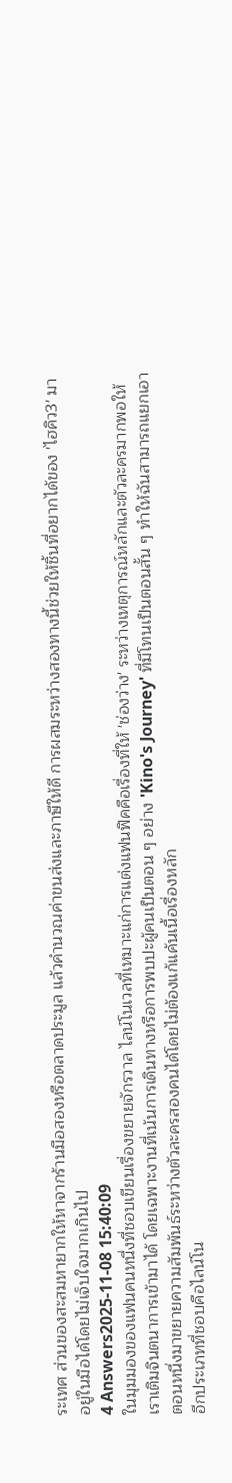ระเทศ ส่วนของสะสมหายากให้หาจากร้านมือสองหรือตลาดประมูล แล้วคำนวณค่าขนส่งและภาษีให้ดี การผสมระหว่างสองทางนี้ช่วยให้ชิ้นที่อยากได้ของ 'ไฮคิว3' มาอยู่ในมือได้โดยไม่เจ็บใจมากเกินไป
4 Answers2025-11-08 15:40:09
ในมุมมองของแฟนคนหนึ่งที่ชอบเขียนเรื่องขยายจักรวาล ไลน์โนเวลที่เหมาะแก่การแต่งแฟนฟิคคือเรื่องที่ให้ 'ช่องว่าง' ระหว่างเหตุการณ์หลักและตัวละครมากพอให้เราเติมจินตนาการเข้ามาได้ โดยเฉพาะงานที่เน้นการเดินทางหรือการพบปะผู้คนเป็นตอน ๆ อย่าง 'Kino's Journey' ที่มีโทนเป็นตอนสั้น ๆ ทำให้ฉันสามารถแยกเอาตอนหนึ่งมาขยายความสัมพันธ์ระหว่างตัวละครสองคนได้โดยไม่ต้องแก้แค้นเนื้อเรื่องหลัก
อีกประเภทที่ชอบคือไลน์โน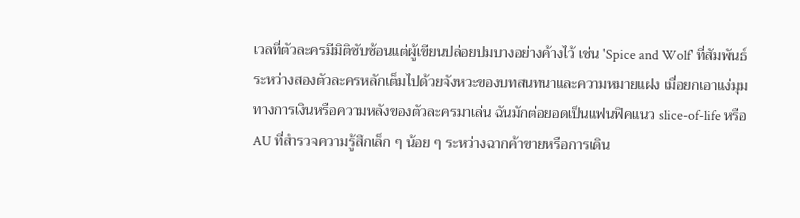เวลที่ตัวละครมีมิติซับซ้อนแต่ผู้เขียนปล่อยปมบางอย่างค้างไว้ เช่น 'Spice and Wolf' ที่สัมพันธ์ระหว่างสองตัวละครหลักเต็มไปด้วยจังหวะของบทสนทนาและความหมายแฝง เมื่อยกเอาแง่มุมทางการเงินหรือความหลังของตัวละครมาเล่น ฉันมักต่อยอดเป็นแฟนฟิคแนว slice-of-life หรือ AU ที่สำรวจความรู้สึกเล็ก ๆ น้อย ๆ ระหว่างฉากค้าขายหรือการเดิน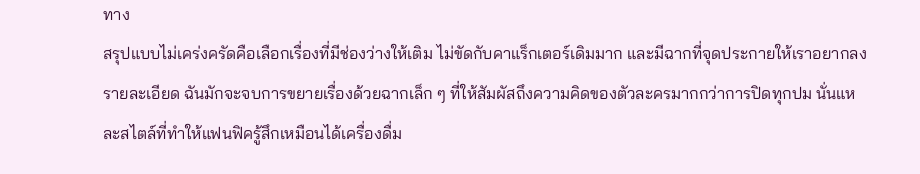ทาง
สรุปแบบไม่เคร่งครัดคือเลือกเรื่องที่มีช่องว่างให้เติม ไม่ขัดกับคาแร็กเตอร์เดิมมาก และมีฉากที่จุดประกายให้เราอยากลงรายละเอียด ฉันมักจะจบการขยายเรื่องด้วยฉากเล็ก ๆ ที่ให้สัมผัสถึงความคิดของตัวละครมากกว่าการปิดทุกปม นั่นแหละสไตล์ที่ทำให้แฟนฟิครู้สึกเหมือนได้เครื่องดื่ม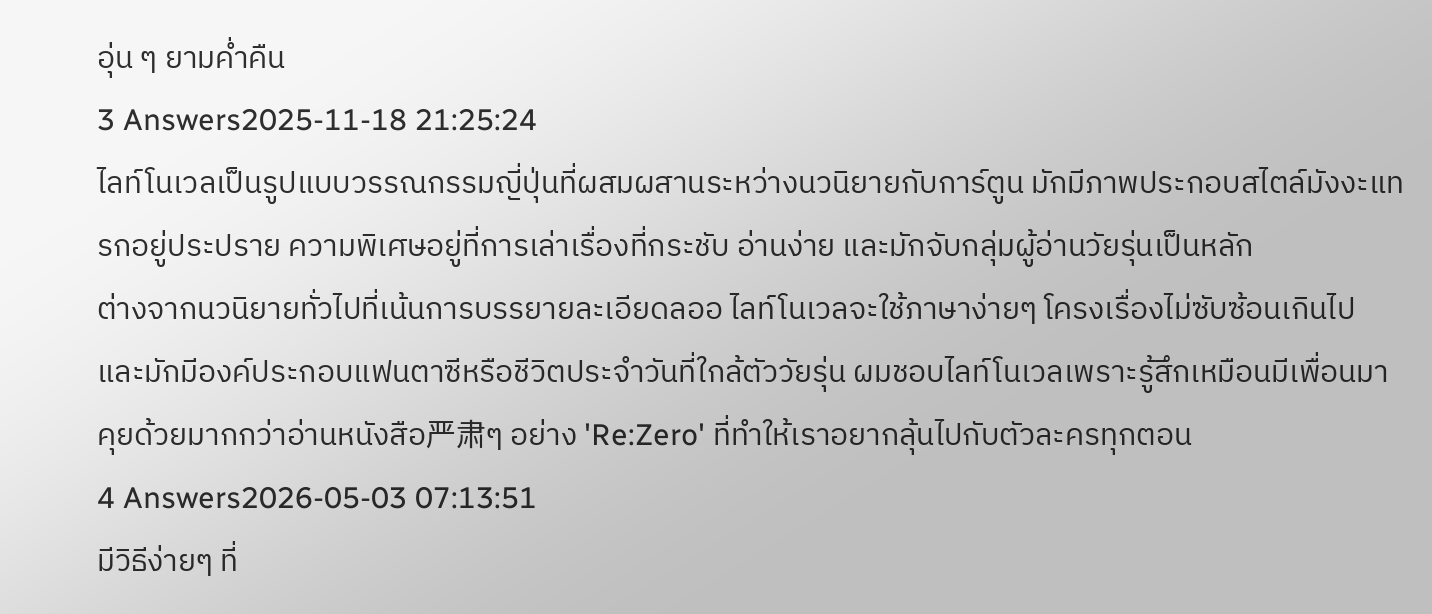อุ่น ๆ ยามค่ำคืน
3 Answers2025-11-18 21:25:24
ไลท์โนเวลเป็นรูปแบบวรรณกรรมญี่ปุ่นที่ผสมผสานระหว่างนวนิยายกับการ์ตูน มักมีภาพประกอบสไตล์มังงะแทรกอยู่ประปราย ความพิเศษอยู่ที่การเล่าเรื่องที่กระชับ อ่านง่าย และมักจับกลุ่มผู้อ่านวัยรุ่นเป็นหลัก
ต่างจากนวนิยายทั่วไปที่เน้นการบรรยายละเอียดลออ ไลท์โนเวลจะใช้ภาษาง่ายๆ โครงเรื่องไม่ซับซ้อนเกินไป และมักมีองค์ประกอบแฟนตาซีหรือชีวิตประจำวันที่ใกล้ตัววัยรุ่น ผมชอบไลท์โนเวลเพราะรู้สึกเหมือนมีเพื่อนมาคุยด้วยมากกว่าอ่านหนังสือ严肃ๆ อย่าง 'Re:Zero' ที่ทำให้เราอยากลุ้นไปกับตัวละครทุกตอน
4 Answers2026-05-03 07:13:51
มีวิธีง่ายๆ ที่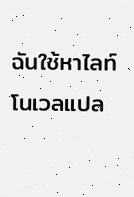ฉันใช้หาไลท์โนเวลแปล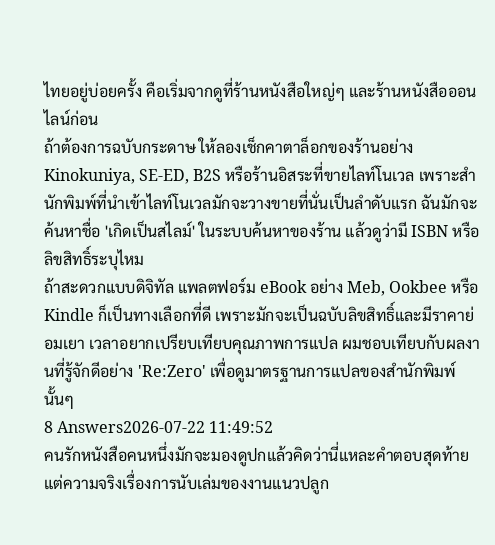ไทยอยู่บ่อยครั้ง คือเริ่มจากดูที่ร้านหนังสือใหญ่ๆ และร้านหนังสือออนไลน์ก่อน
ถ้าต้องการฉบับกระดาษ ให้ลองเช็กคาตาล็อกของร้านอย่าง Kinokuniya, SE-ED, B2S หรือร้านอิสระที่ขายไลท์โนเวล เพราะสำนักพิมพ์ที่นำเข้าไลท์โนเวลมักจะวางขายที่นั่นเป็นลำดับแรก ฉันมักจะค้นหาชื่อ 'เกิดเป็นสไลม์' ในระบบค้นหาของร้าน แล้วดูว่ามี ISBN หรือลิขสิทธิ์ระบุไหม
ถ้าสะดวกแบบดิจิทัล แพลตฟอร์ม eBook อย่าง Meb, Ookbee หรือ Kindle ก็เป็นทางเลือกที่ดี เพราะมักจะเป็นฉบับลิขสิทธิ์และมีราคาย่อมเยา เวลาอยากเปรียบเทียบคุณภาพการแปล ผมชอบเทียบกับผลงานที่รู้จักดีอย่าง 'Re:Zero' เพื่อดูมาตรฐานการแปลของสำนักพิมพ์นั้นๆ
8 Answers2026-07-22 11:49:52
คนรักหนังสือคนหนึ่งมักจะมองดูปกแล้วคิดว่านี่แหละคำตอบสุดท้าย แต่ความจริงเรื่องการนับเล่มของงานแนวปลูก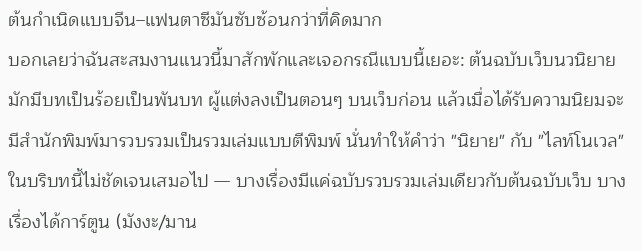ต้นกำเนิดแบบจีน–แฟนตาซีมันซับซ้อนกว่าที่คิดมาก
บอกเลยว่าฉันสะสมงานแนวนี้มาสักพักและเจอกรณีแบบนี้เยอะ: ต้นฉบับเว็บนวนิยายมักมีบทเป็นร้อยเป็นพันบท ผู้แต่งลงเป็นตอนๆ บนเว็บก่อน แล้วเมื่อได้รับความนิยมจะมีสำนักพิมพ์มารวบรวมเป็นรวมเล่มแบบตีพิมพ์ นั่นทำให้คำว่า "นิยาย" กับ "ไลท์โนเวล" ในบริบทนี้ไม่ชัดเจนเสมอไป — บางเรื่องมีแค่ฉบับรวบรวมเล่มเดียวกับต้นฉบับเว็บ บางเรื่องได้การ์ตูน (มังงะ/มาน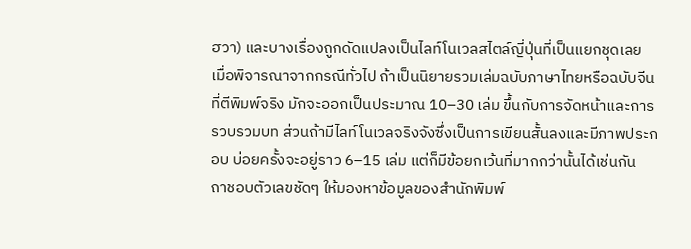ฮวา) และบางเรื่องถูกดัดแปลงเป็นไลท์โนเวลสไตล์ญี่ปุ่นที่เป็นแยกชุดเลย
เมื่อพิจารณาจากกรณีทั่วไป ถ้าเป็นนิยายรวมเล่มฉบับภาษาไทยหรือฉบับจีนที่ตีพิมพ์จริง มักจะออกเป็นประมาณ 10–30 เล่ม ขึ้นกับการจัดหน้าและการรวบรวมบท ส่วนถ้ามีไลท์โนเวลจริงจังซึ่งเป็นการเขียนสั้นลงและมีภาพประกอบ บ่อยครั้งจะอยู่ราว 6–15 เล่ม แต่ก็มีข้อยกเว้นที่มากกว่านั้นได้เช่นกัน
ถาชอบตัวเลขชัดๆ ให้มองหาข้อมูลของสำนักพิมพ์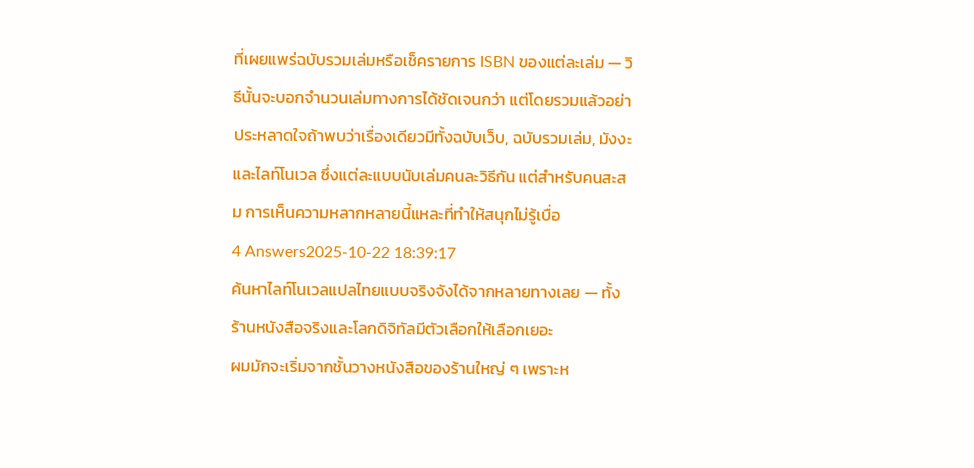ที่เผยแพร่ฉบับรวมเล่มหรือเช็ครายการ ISBN ของแต่ละเล่ม — วิธีนั้นจะบอกจำนวนเล่มทางการได้ชัดเจนกว่า แต่โดยรวมแล้วอย่าประหลาดใจถ้าพบว่าเรื่องเดียวมีทั้งฉบับเว็บ, ฉบับรวมเล่ม, มังงะ และไลท์โนเวล ซึ่งแต่ละแบบนับเล่มคนละวิธีกัน แต่สำหรับคนสะสม การเห็นความหลากหลายนี้แหละที่ทำให้สนุกไม่รู้เบื่อ
4 Answers2025-10-22 18:39:17
ค้นหาไลท์โนเวลแปลไทยแบบจริงจังได้จากหลายทางเลย — ทั้งร้านหนังสือจริงและโลกดิจิทัลมีตัวเลือกให้เลือกเยอะ
ผมมักจะเริ่มจากชั้นวางหนังสือของร้านใหญ่ ๆ เพราะห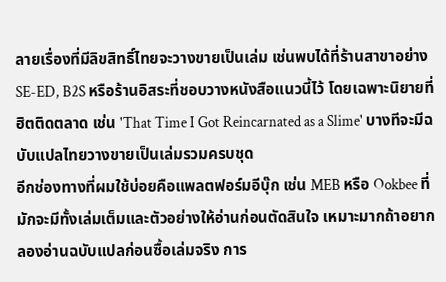ลายเรื่องที่มีลิขสิทธิ์ไทยจะวางขายเป็นเล่ม เช่นพบได้ที่ร้านสาขาอย่าง SE-ED, B2S หรือร้านอิสระที่ชอบวางหนังสือแนวนี้ไว้ โดยเฉพาะนิยายที่ฮิตติดตลาด เช่น 'That Time I Got Reincarnated as a Slime' บางทีจะมีฉบับแปลไทยวางขายเป็นเล่มรวมครบชุด
อีกช่องทางที่ผมใช้บ่อยคือแพลตฟอร์มอีบุ๊ก เช่น MEB หรือ Ookbee ที่มักจะมีทั้งเล่มเต็มและตัวอย่างให้อ่านก่อนตัดสินใจ เหมาะมากถ้าอยากลองอ่านฉบับแปลก่อนซื้อเล่มจริง การ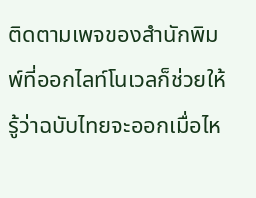ติดตามเพจของสำนักพิมพ์ที่ออกไลท์โนเวลก็ช่วยให้รู้ว่าฉบับไทยจะออกเมื่อไห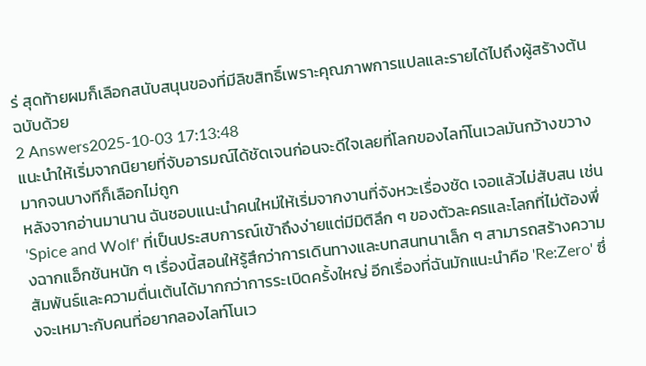ร่ สุดท้ายผมก็เลือกสนับสนุนของที่มีลิขสิทธิ์เพราะคุณภาพการแปลและรายได้ไปถึงผู้สร้างต้นฉบับด้วย
2 Answers2025-10-03 17:13:48
แนะนำให้เริ่มจากนิยายที่จับอารมณ์ได้ชัดเจนก่อนจะดีใจเลยที่โลกของไลท์โนเวลมันกว้างขวางมากจนบางทีก็เลือกไม่ถูก
หลังจากอ่านมานาน ฉันชอบแนะนำคนใหม่ให้เริ่มจากงานที่จังหวะเรื่องชัด เจอแล้วไม่สับสน เช่น 'Spice and Wolf' ที่เป็นประสบการณ์เข้าถึงง่ายแต่มีมิติลึก ๆ ของตัวละครและโลกที่ไม่ต้องพึ่งฉากแอ็กชันหนัก ๆ เรื่องนี้สอนให้รู้สึกว่าการเดินทางและบทสนทนาเล็ก ๆ สามารถสร้างความสัมพันธ์และความตื่นเต้นได้มากกว่าการระเบิดครั้งใหญ่ อีกเรื่องที่ฉันมักแนะนำคือ 'Re:Zero' ซึ่งจะเหมาะกับคนที่อยากลองไลท์โนเว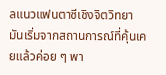ลแนวแฟนตาซีเชิงจิตวิทยา มันเริ่มจากสถานการณ์ที่คุ้นเคยแล้วค่อย ๆ พา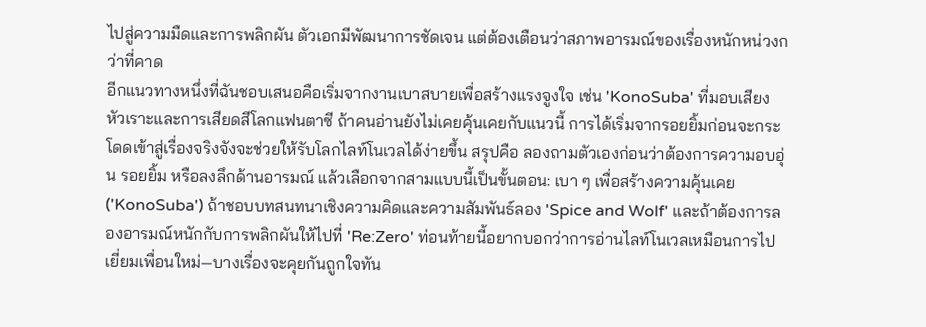ไปสู่ความมืดและการพลิกผัน ตัวเอกมีพัฒนาการชัดเจน แต่ต้องเตือนว่าสภาพอารมณ์ของเรื่องหนักหน่วงกว่าที่คาด
อีกแนวทางหนึ่งที่ฉันชอบเสนอคือเริ่มจากงานเบาสบายเพื่อสร้างแรงจูงใจ เช่น 'KonoSuba' ที่มอบเสียงหัวเราะและการเสียดสีโลกแฟนตาซี ถ้าคนอ่านยังไม่เคยคุ้นเคยกับแนวนี้ การได้เริ่มจากรอยยิ้มก่อนจะกระโดดเข้าสู่เรื่องจริงจังจะช่วยให้รับโลกไลท์โนเวลได้ง่ายขึ้น สรุปคือ ลองถามตัวเองก่อนว่าต้องการความอบอุ่น รอยยิ้ม หรือลงลึกด้านอารมณ์ แล้วเลือกจากสามแบบนี้เป็นขั้นตอน: เบา ๆ เพื่อสร้างความคุ้นเคย ('KonoSuba') ถ้าชอบบทสนทนาเชิงความคิดและความสัมพันธ์ลอง 'Spice and Wolf' และถ้าต้องการลองอารมณ์หนักกับการพลิกผันให้ไปที่ 'Re:Zero' ท่อนท้ายนี้อยากบอกว่าการอ่านไลท์โนเวลเหมือนการไปเยี่ยมเพื่อนใหม่—บางเรื่องจะคุยกันถูกใจทัน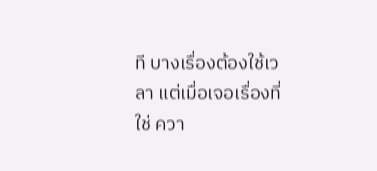ที บางเรื่องต้องใช้เวลา แต่เมื่อเจอเรื่องที่ใช่ ควา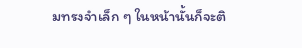มทรงจำเล็ก ๆ ในหน้านั้นก็จะติ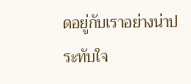ดอยู่กับเราอย่างน่าประทับใจ